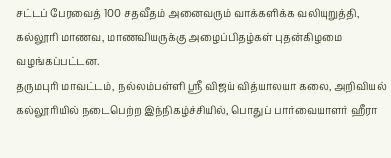சட்டப் பேரவைத் 100 சதவீதம் அனைவரும் வாக்களிக்க வலியுறுத்தி, கல்லூரி மாணவ, மாணவியருக்கு அழைப்பிதழ்கள் புதன்கிழமை வழங்கப்பட்டன.
தருமபுரி மாவட்டம், நல்லம்பள்ளி ஸ்ரீ விஜய் வித்யாலயா கலை, அறிவியல் கல்லூரியில் நடைபெற்ற இந்நிகழ்ச்சியில், பொதுப் பார்வையாளர் ஹீரா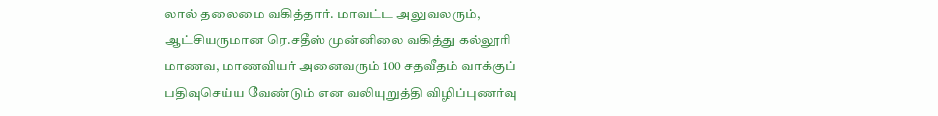லால் தலைமை வகித்தார். மாவட்ட அலுவலரும், ஆட்சியருமான ரெ.சதீஸ் முன்னிலை வகித்து கல்லூரி மாணவ, மாணவியர் அனைவரும் 100 சதவீதம் வாக்குப் பதிவுசெய்ய வேண்டும் என வலியுறுத்தி விழிப்புணர்வு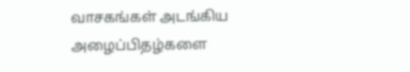வாசகங்கள் அடங்கிய அழைப்பிதழ்களை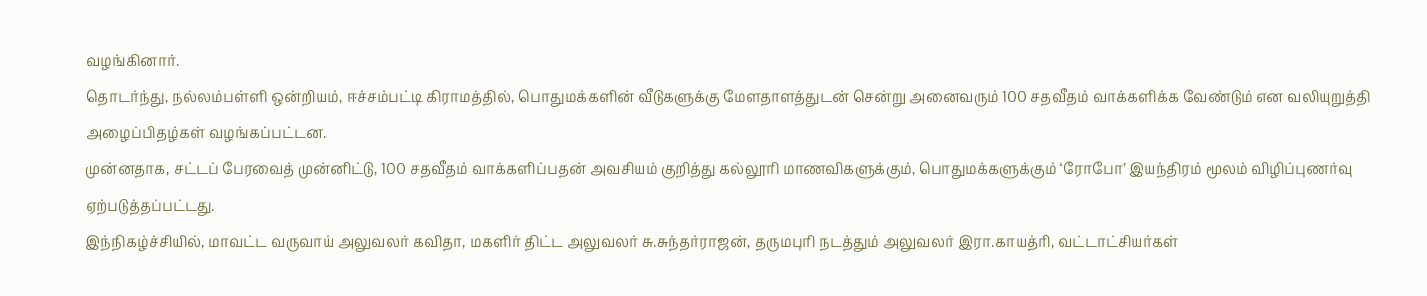வழங்கினார்.
தொடர்ந்து, நல்லம்பள்ளி ஒன்றியம், ஈச்சம்பட்டி கிராமத்தில், பொதுமக்களின் வீடுகளுக்கு மேளதாளத்துடன் சென்று அனைவரும் 100 சதவீதம் வாக்களிக்க வேண்டும் என வலியுறுத்தி அழைப்பிதழ்கள் வழங்கப்பட்டன.
முன்னதாக, சட்டப் பேரவைத் முன்னிட்டு, 100 சதவீதம் வாக்களிப்பதன் அவசியம் குறித்து கல்லூரி மாணவிகளுக்கும், பொதுமக்களுக்கும் ‘ரோபோ’ இயந்திரம் மூலம் விழிப்புணர்வு ஏற்படுத்தப்பட்டது.
இந்நிகழ்ச்சியில், மாவட்ட வருவாய் அலுவலர் கவிதா, மகளிர் திட்ட அலுவலர் சு.சுந்தர்ராஜன், தருமபுரி நடத்தும் அலுவலர் இரா.காயத்ரி, வட்டாட்சியர்கள்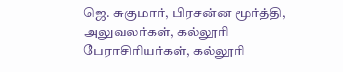ஜெ. சுகுமார், பிரசன்ன மூர்த்தி, அலுவலர்கள், கல்லூரி பேராசிரியர்கள், கல்லூரி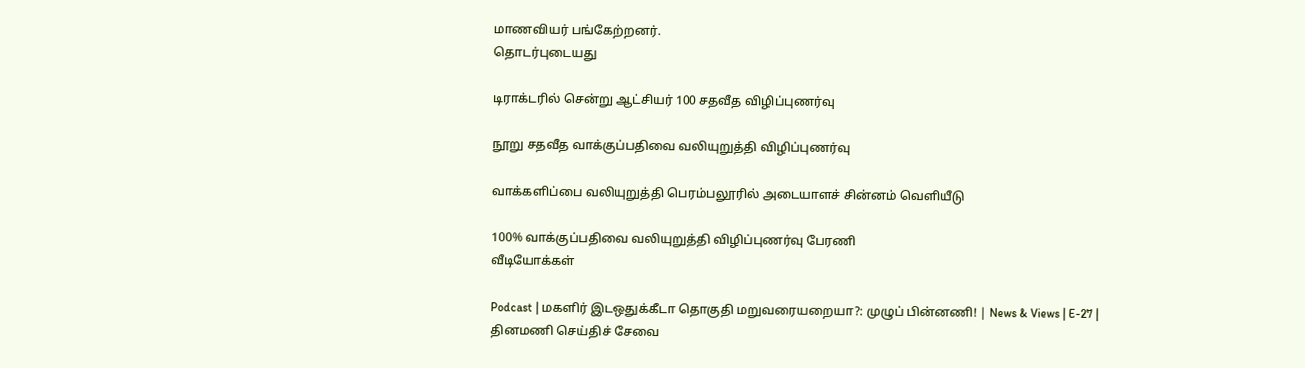மாணவியர் பங்கேற்றனர்.
தொடர்புடையது

டிராக்டரில் சென்று ஆட்சியர் 100 சதவீத விழிப்புணர்வு

நூறு சதவீத வாக்குப்பதிவை வலியுறுத்தி விழிப்புணர்வு

வாக்களிப்பை வலியுறுத்தி பெரம்பலூரில் அடையாளச் சின்னம் வெளியீடு

100% வாக்குப்பதிவை வலியுறுத்தி விழிப்புணர்வு பேரணி
வீடியோக்கள்

Podcast | மகளிர் இடஒதுக்கீடா தொகுதி மறுவரையறையா?: முழுப் பின்னணி! | News & Views | E-27 |
தினமணி செய்திச் சேவை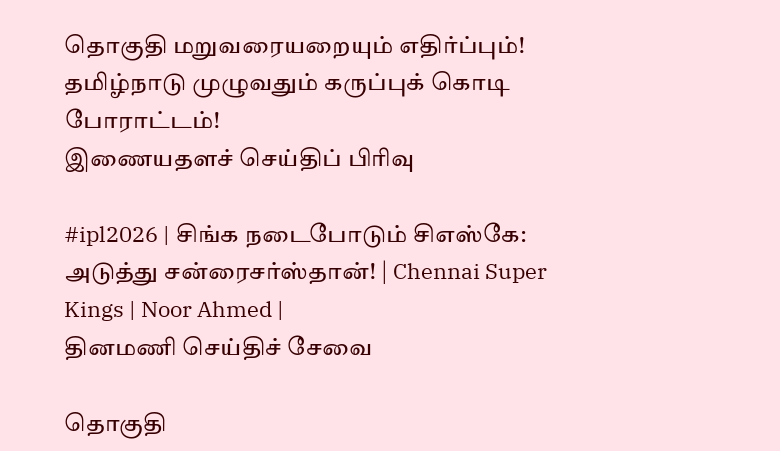தொகுதி மறுவரையறையும் எதிர்ப்பும்! தமிழ்நாடு முழுவதும் கருப்புக் கொடி போராட்டம்!
இணையதளச் செய்திப் பிரிவு

#ipl2026 | சிங்க நடைபோடும் சிஎஸ்கே: அடுத்து சன்ரைசர்ஸ்தான்! | Chennai Super Kings | Noor Ahmed |
தினமணி செய்திச் சேவை

தொகுதி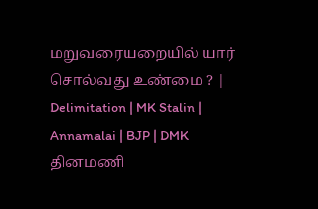மறுவரையறையில் யார் சொல்வது உண்மை ? | Delimitation | MK Stalin | Annamalai | BJP | DMK
தினமணி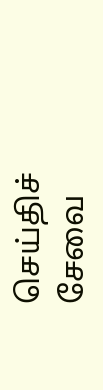செய்திச் சேவை